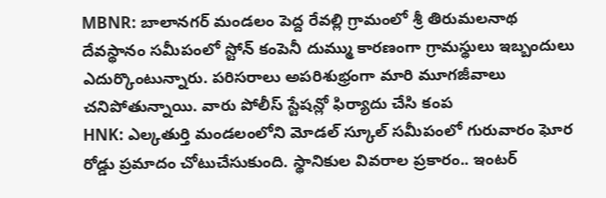MBNR: బాలానగర్ మండలం పెద్ద రేవల్లి గ్రామంలో శ్రీ తిరుమలనాథ దేవస్థానం సమీపంలో స్టోన్ కంపెనీ దుమ్ము కారణంగా గ్రామస్థులు ఇబ్బందులు ఎదుర్కొంటున్నారు. పరిసరాలు అపరిశుభ్రంగా మారి మూగజీవాలు చనిపోతున్నాయి. వారు పోలీస్ స్టేషన్లో ఫిర్యాదు చేసి కంప
HNK: ఎల్కతుర్తి మండలంలోని మోడల్ స్కూల్ సమీపంలో గురువారం ఘోర రోడ్డు ప్రమాదం చోటుచేసుకుంది. స్థానికుల వివరాల ప్రకారం.. ఇంటర్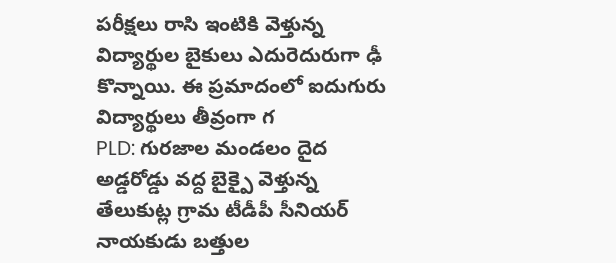పరీక్షలు రాసి ఇంటికి వెళ్తున్న విద్యార్థుల బైకులు ఎదురెదురుగా ఢీ కొన్నాయి. ఈ ప్రమాదంలో ఐదుగురు విద్యార్థులు తీవ్రంగా గ
PLD: గురజాల మండలం దైద అడ్డరోడ్డు వద్ద బైక్పై వెళ్తున్న తేలుకుట్ల గ్రామ టీడీపీ సీనియర్ నాయకుడు బత్తుల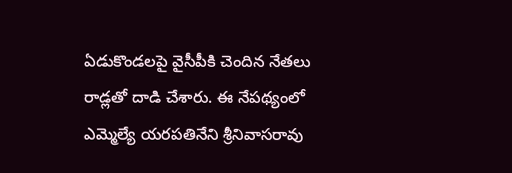ఏడుకొండలపై వైసీపీకి చెందిన నేతలు రాడ్లతో దాడి చేశారు. ఈ నేపథ్యంలో ఎమ్మెల్యే యరపతినేని శ్రీనివాసరావు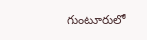గుంటూరులో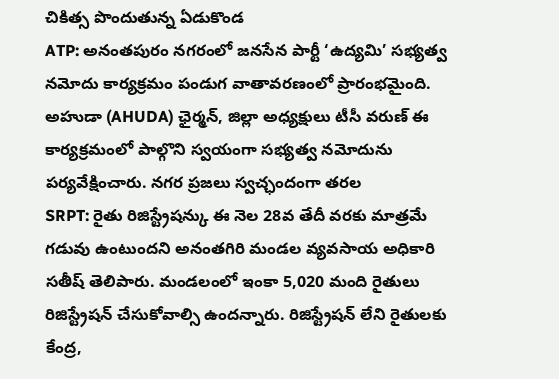చికిత్స పొందుతున్న ఏడుకొండ
ATP: అనంతపురం నగరంలో జనసేన పార్టీ ‘ఉద్యమి’ సభ్యత్వ నమోదు కార్యక్రమం పండుగ వాతావరణంలో ప్రారంభమైంది. అహుడా (AHUDA) ఛైర్మన్, జిల్లా అధ్యక్షులు టీసీ వరుణ్ ఈ కార్యక్రమంలో పాల్గొని స్వయంగా సభ్యత్వ నమోదును పర్యవేక్షించారు. నగర ప్రజలు స్వచ్ఛందంగా తరల
SRPT: రైతు రిజిస్ట్రేషన్కు ఈ నెల 28వ తేదీ వరకు మాత్రమే గడువు ఉంటుందని అనంతగిరి మండల వ్యవసాయ అధికారి సతీష్ తెలిపారు. మండలంలో ఇంకా 5,020 మంది రైతులు రిజిస్ట్రేషన్ చేసుకోవాల్సి ఉందన్నారు. రిజిస్ట్రేషన్ లేని రైతులకు కేంద్ర,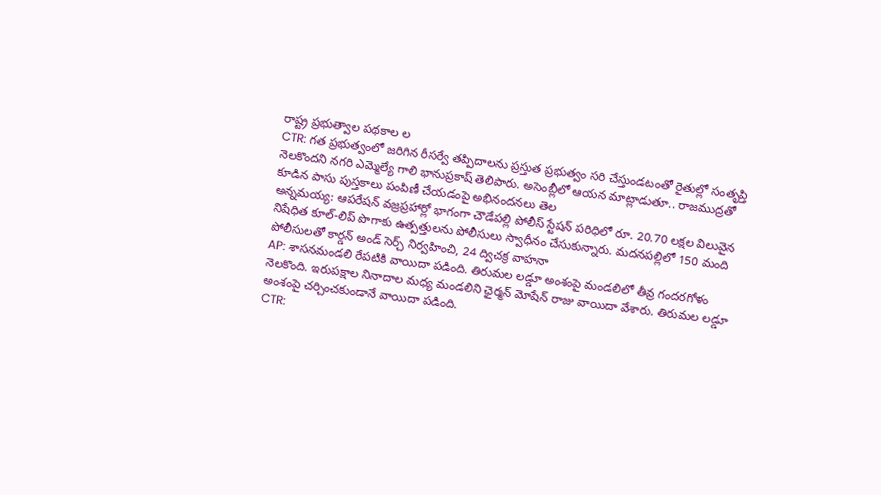రాష్ట్ర ప్రభుత్వాల పథకాల ల
CTR: గత ప్రభుత్వంలో జరిగిన రీసర్వే తప్పిదాలను ప్రస్తుత ప్రభుత్వం సరి చేస్తుండటంతో రైతుల్లో సంతృప్తి నెలకొందని నగరి ఎమ్మెల్యే గాలి భానుప్రకాష్ తెలిపారు. అసెంబ్లీలో ఆయన మాట్లాడుతూ.. రాజముద్రతో కూడిన పాసు పుస్తకాలు పంపిణీ చేయడంపై అభినందనలు తెల
అన్నమయ్య: ఆపరేషన్ వజ్రప్రహార్లో భాగంగా చౌడేపల్లి పోలీస్ స్టేషన్ పరిధిలో రూ. 20.70 లక్షల విలువైన నిషేధిత కూల్-లిప్ పొగాకు ఉత్పత్తులను పోలీసులు స్వాధీనం చేసుకున్నారు. మదనపల్లిలో 150 మంది పోలీసులతో కార్డన్ అండ్ సెర్చ్ నిర్వహించి, 24 ద్విచక్ర వాహనా
AP: శాసనమండలి రేపటికి వాయిదా పడింది. తిరుమల లడ్డూ అంశంపై మండలిలో తీవ్ర గందరగోళం నెలకొంది. ఇరుపక్షాల నినాదాల మధ్య మండలిని ఛైర్మన్ మోషేన్ రాజు వాయిదా వేశారు. తిరుమల లడ్డూ అంశంపై చర్చించకుండానే వాయిదా పడింది.
CTR: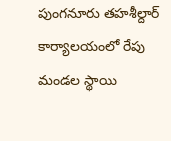పుంగనూరు తహశీల్దార్ కార్యాలయంలో రేపు మండల స్థాయి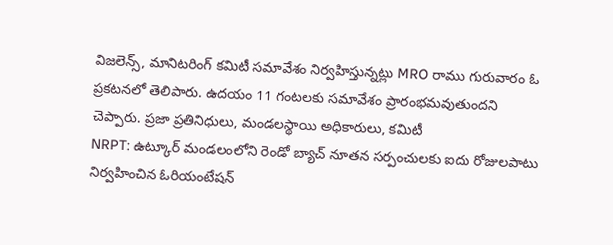విజలెన్స్, మానిటరింగ్ కమిటీ సమావేశం నిర్వహిస్తున్నట్లు MRO రాము గురువారం ఓ ప్రకటనలో తెలిపారు. ఉదయం 11 గంటలకు సమావేశం ప్రారంభమవుతుందని చెప్పారు. ప్రజా ప్రతినిధులు, మండలస్థాయి అధికారులు, కమిటీ
NRPT: ఉట్కూర్ మండలంలోని రెండో బ్యాచ్ నూతన సర్పంచులకు ఐదు రోజులపాటు నిర్వహించిన ఓరియంటేషన్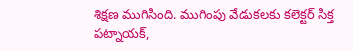శిక్షణ ముగిసింది. ముగింపు వేడుకలకు కలెక్టర్ సిక్త పట్నాయక్,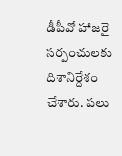డీపీవో హాజరై సర్పంచులకు దిశానిర్దేశం చేశారు. పలు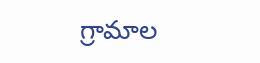గ్రామాల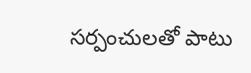సర్పంచులతో పాటు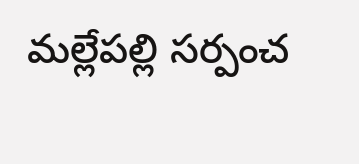మల్లేపల్లి సర్పంచ